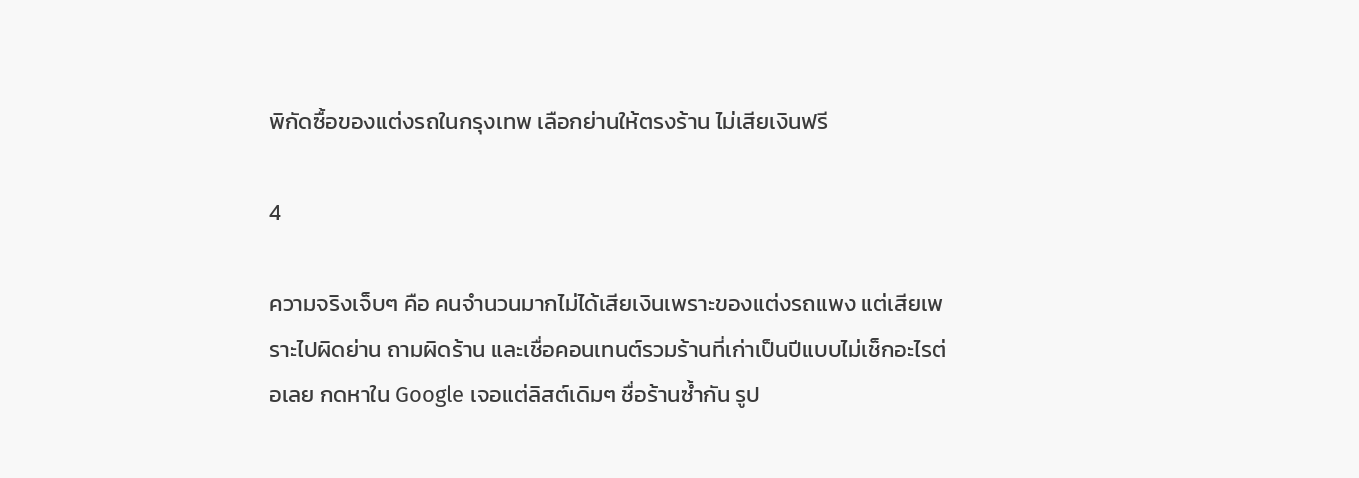พิกัดซื้อของแต่งรถในกรุงเทพ เลือกย่านให้ตรงร้าน ไม่เสียเงินฟรี

4

ความจริงเจ็บๆ คือ คนจำนวนมากไม่ได้เสียเงินเพราะของแต่งรถแพง แต่เสียเพราะไปผิดย่าน ถามผิดร้าน และเชื่อคอนเทนต์รวมร้านที่เก่าเป็นปีแบบไม่เช็กอะไรต่อเลย กดหาใน Google เจอแต่ลิสต์เดิมๆ ชื่อร้านซ้ำกัน รูป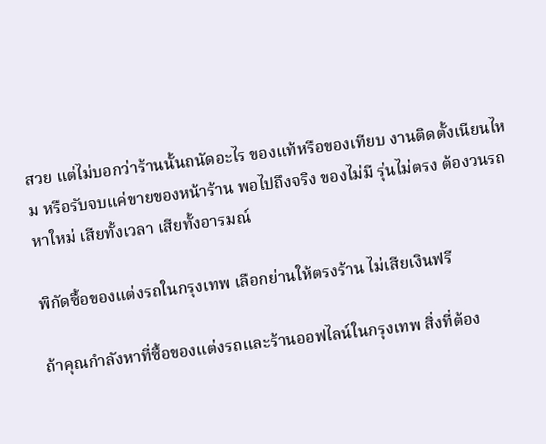สวย แต่ไม่บอกว่าร้านนั้นถนัดอะไร ของแท้หรือของเทียบ งานติดตั้งเนียนไหม หรือรับจบแค่ขายของหน้าร้าน พอไปถึงจริง ของไม่มี รุ่นไม่ตรง ต้องวนรถหาใหม่ เสียทั้งเวลา เสียทั้งอารมณ์

พิกัดซื้อของแต่งรถในกรุงเทพ เลือกย่านให้ตรงร้าน ไม่เสียเงินฟรี

ถ้าคุณกำลังหาที่ซื้อของแต่งรถและร้านออฟไลน์ในกรุงเทพ สิ่งที่ต้อง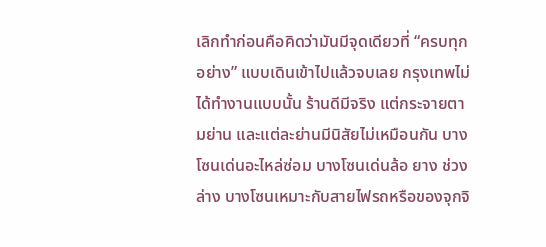เลิกทำก่อนคือคิดว่ามันมีจุดเดียวที่ “ครบทุกอย่าง” แบบเดินเข้าไปแล้วจบเลย กรุงเทพไม่ได้ทำงานแบบนั้น ร้านดีมีจริง แต่กระจายตามย่าน และแต่ละย่านมีนิสัยไม่เหมือนกัน บางโซนเด่นอะไหล่ซ่อม บางโซนเด่นล้อ ยาง ช่วงล่าง บางโซนเหมาะกับสายไฟรถหรือของจุกจิ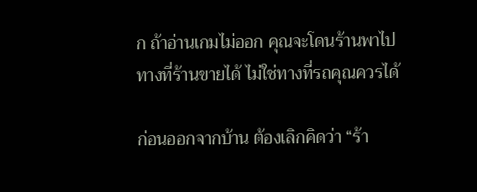ก ถ้าอ่านเกมไม่ออก คุณจะโดนร้านพาไปทางที่ร้านขายได้ ไม่ใช่ทางที่รถคุณควรได้

ก่อนออกจากบ้าน ต้องเลิกคิดว่า “ร้า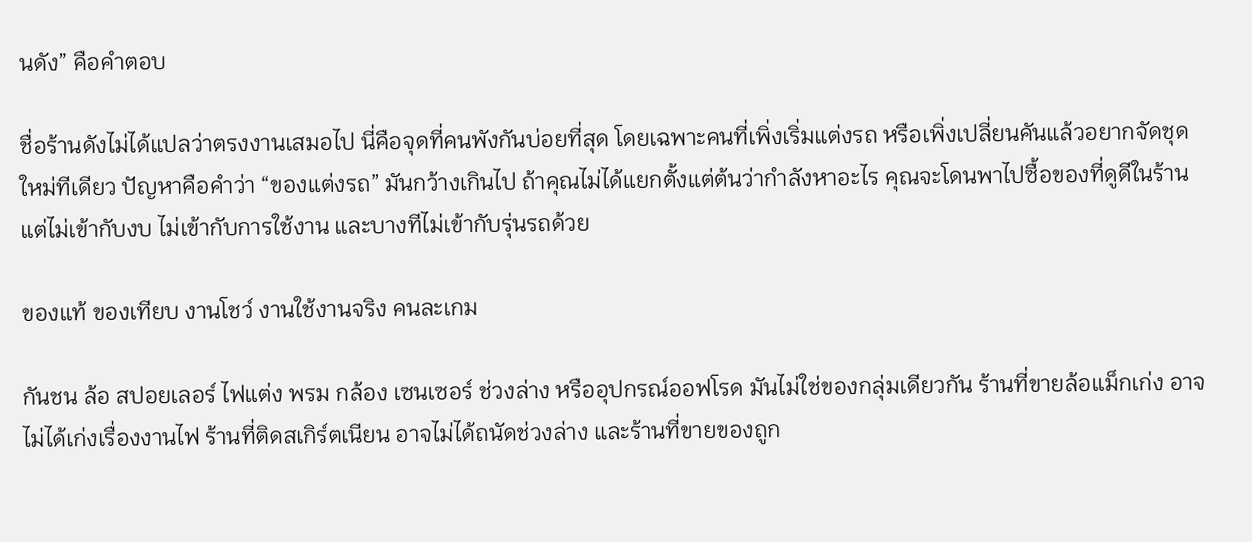นดัง” คือคำตอบ

ชื่อร้านดังไม่ได้แปลว่าตรงงานเสมอไป นี่คือจุดที่คนพังกันบ่อยที่สุด โดยเฉพาะคนที่เพิ่งเริ่มแต่งรถ หรือเพิ่งเปลี่ยนคันแล้วอยากจัดชุดใหม่ทีเดียว ปัญหาคือคำว่า “ของแต่งรถ” มันกว้างเกินไป ถ้าคุณไม่ได้แยกตั้งแต่ต้นว่ากำลังหาอะไร คุณจะโดนพาไปซื้อของที่ดูดีในร้าน แต่ไม่เข้ากับงบ ไม่เข้ากับการใช้งาน และบางทีไม่เข้ากับรุ่นรถด้วย

ของแท้ ของเทียบ งานโชว์ งานใช้งานจริง คนละเกม

กันชน ล้อ สปอยเลอร์ ไฟแต่ง พรม กล้อง เซนเซอร์ ช่วงล่าง หรืออุปกรณ์ออฟโรด มันไม่ใช่ของกลุ่มเดียวกัน ร้านที่ขายล้อแม็กเก่ง อาจไม่ได้เก่งเรื่องงานไฟ ร้านที่ติดสเกิร์ตเนียน อาจไม่ได้ถนัดช่วงล่าง และร้านที่ขายของถูก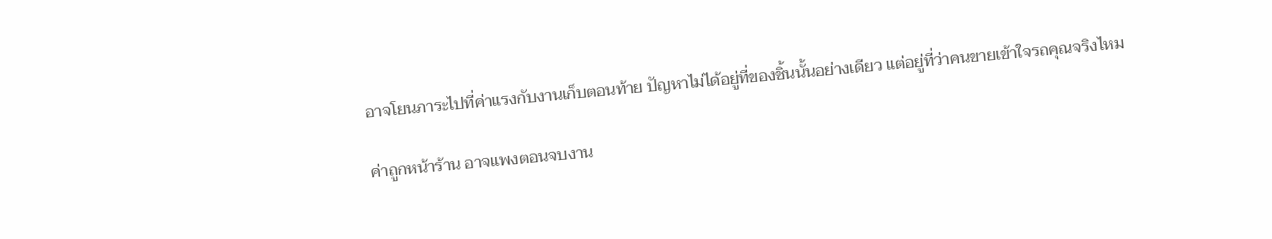อาจโยนภาระไปที่ค่าแรงกับงานเก็บตอนท้าย ปัญหาไม่ได้อยู่ที่ของชิ้นนั้นอย่างเดียว แต่อยู่ที่ว่าคนขายเข้าใจรถคุณจริงไหม

ค่าถูกหน้าร้าน อาจแพงตอนจบงาน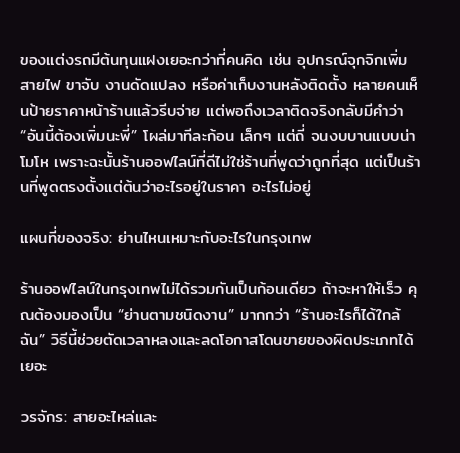ของแต่งรถมีต้นทุนแฝงเยอะกว่าที่คนคิด เช่น อุปกรณ์จุกจิกเพิ่ม สายไฟ ขาจับ งานดัดแปลง หรือค่าเก็บงานหลังติดตั้ง หลายคนเห็นป้ายราคาหน้าร้านแล้วรีบจ่าย แต่พอถึงเวลาติดจริงกลับมีคำว่า “อันนี้ต้องเพิ่มนะพี่” โผล่มาทีละก้อน เล็กๆ แต่ถี่ จนงบบานแบบน่าโมโห เพราะฉะนั้นร้านออฟไลน์ที่ดีไม่ใช่ร้านที่พูดว่าถูกที่สุด แต่เป็นร้านที่พูดตรงตั้งแต่ต้นว่าอะไรอยู่ในราคา อะไรไม่อยู่

แผนที่ของจริง: ย่านไหนเหมาะกับอะไรในกรุงเทพ

ร้านออฟไลน์ในกรุงเทพไม่ได้รวมกันเป็นก้อนเดียว ถ้าจะหาให้เร็ว คุณต้องมองเป็น “ย่านตามชนิดงาน” มากกว่า “ร้านอะไรก็ได้ใกล้ฉัน” วิธีนี้ช่วยตัดเวลาหลงและลดโอกาสโดนขายของผิดประเภทได้เยอะ

วรจักร: สายอะไหล่และ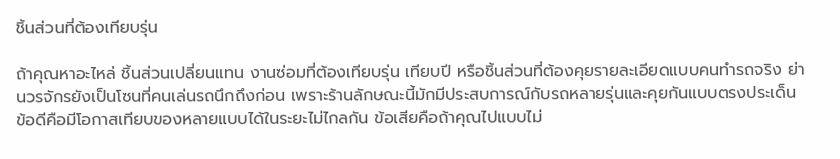ชิ้นส่วนที่ต้องเทียบรุ่น

ถ้าคุณหาอะไหล่ ชิ้นส่วนเปลี่ยนแทน งานซ่อมที่ต้องเทียบรุ่น เทียบปี หรือชิ้นส่วนที่ต้องคุยรายละเอียดแบบคนทำรถจริง ย่านวรจักรยังเป็นโซนที่คนเล่นรถนึกถึงก่อน เพราะร้านลักษณะนี้มักมีประสบการณ์กับรถหลายรุ่นและคุยกันแบบตรงประเด็น ข้อดีคือมีโอกาสเทียบของหลายแบบได้ในระยะไม่ไกลกัน ข้อเสียคือถ้าคุณไปแบบไม่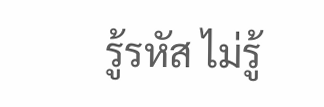รู้รหัส ไม่รู้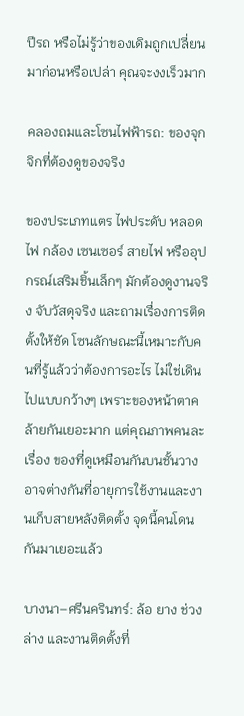ปีรถ หรือไม่รู้ว่าของเดิมถูกเปลี่ยนมาก่อนหรือเปล่า คุณจะงงเร็วมาก

คลองถมและโซนไฟฟ้ารถ: ของจุกจิกที่ต้องดูของจริง

ของประเภทแตร ไฟประดับ หลอดไฟ กล้อง เซนเซอร์ สายไฟ หรืออุปกรณ์เสริมชิ้นเล็กๆ มักต้องดูงานจริง จับวัสดุจริง และถามเรื่องการติดตั้งให้ชัด โซนลักษณะนี้เหมาะกับคนที่รู้แล้วว่าต้องการอะไร ไม่ใช่เดินไปแบบกว้างๆ เพราะของหน้าตาคล้ายกันเยอะมาก แต่คุณภาพคนละเรื่อง ของที่ดูเหมือนกันบนชั้นวาง อาจต่างกันที่อายุการใช้งานและงานเก็บสายหลังติดตั้ง จุดนี้คนโดนกันมาเยอะแล้ว

บางนา–ศรีนครินทร์: ล้อ ยาง ช่วงล่าง และงานติดตั้งที่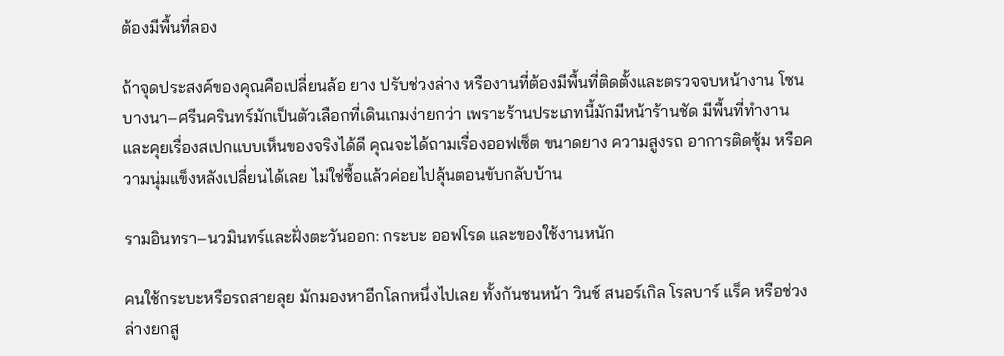ต้องมีพื้นที่ลอง

ถ้าจุดประสงค์ของคุณคือเปลี่ยนล้อ ยาง ปรับช่วงล่าง หรืองานที่ต้องมีพื้นที่ติดตั้งและตรวจจบหน้างาน โซนบางนา–ศรีนครินทร์มักเป็นตัวเลือกที่เดินเกมง่ายกว่า เพราะร้านประเภทนี้มักมีหน้าร้านชัด มีพื้นที่ทำงาน และคุยเรื่องสเปกแบบเห็นของจริงได้ดี คุณจะได้ถามเรื่องออฟเซ็ต ขนาดยาง ความสูงรถ อาการติดซุ้ม หรือความนุ่มแข็งหลังเปลี่ยนได้เลย ไม่ใช่ซื้อแล้วค่อยไปลุ้นตอนขับกลับบ้าน

รามอินทรา–นวมินทร์และฝั่งตะวันออก: กระบะ ออฟโรด และของใช้งานหนัก

คนใช้กระบะหรือรถสายลุย มักมองหาอีกโลกหนึ่งไปเลย ทั้งกันชนหน้า วินช์ สนอร์เกิล โรลบาร์ แร็ค หรือช่วงล่างยกสู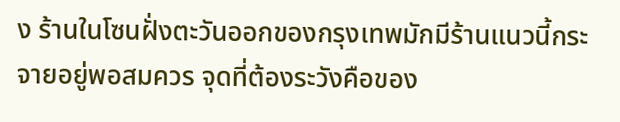ง ร้านในโซนฝั่งตะวันออกของกรุงเทพมักมีร้านแนวนี้กระจายอยู่พอสมควร จุดที่ต้องระวังคือของ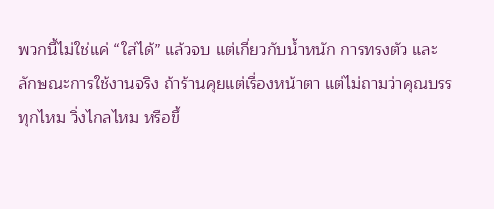พวกนี้ไม่ใช่แค่ “ใส่ได้” แล้วจบ แต่เกี่ยวกับน้ำหนัก การทรงตัว และลักษณะการใช้งานจริง ถ้าร้านคุยแต่เรื่องหน้าตา แต่ไม่ถามว่าคุณบรรทุกไหม วิ่งไกลไหม หรือขึ้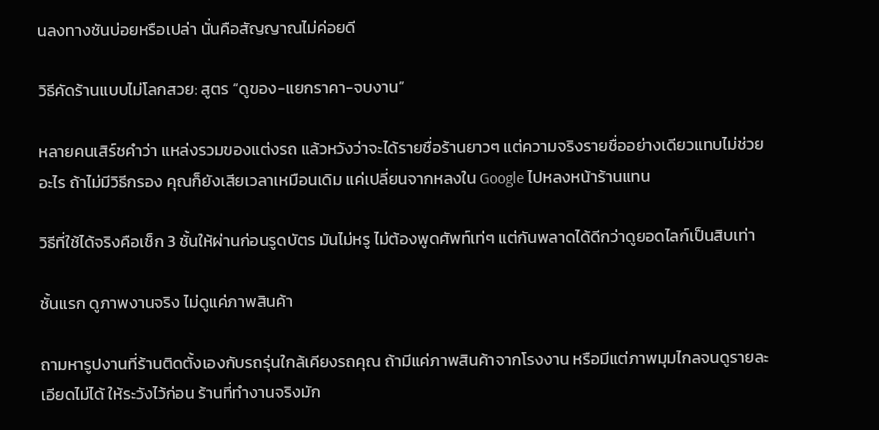นลงทางชันบ่อยหรือเปล่า นั่นคือสัญญาณไม่ค่อยดี

วิธีคัดร้านแบบไม่โลกสวย: สูตร “ดูของ-แยกราคา-จบงาน”

หลายคนเสิร์ชคำว่า แหล่งรวมของแต่งรถ แล้วหวังว่าจะได้รายชื่อร้านยาวๆ แต่ความจริงรายชื่ออย่างเดียวแทบไม่ช่วยอะไร ถ้าไม่มีวิธีกรอง คุณก็ยังเสียเวลาเหมือนเดิม แค่เปลี่ยนจากหลงใน Google ไปหลงหน้าร้านแทน

วิธีที่ใช้ได้จริงคือเช็ก 3 ชั้นให้ผ่านก่อนรูดบัตร มันไม่หรู ไม่ต้องพูดศัพท์เท่ๆ แต่กันพลาดได้ดีกว่าดูยอดไลก์เป็นสิบเท่า

ชั้นแรก ดูภาพงานจริง ไม่ดูแค่ภาพสินค้า

ถามหารูปงานที่ร้านติดตั้งเองกับรถรุ่นใกล้เคียงรถคุณ ถ้ามีแค่ภาพสินค้าจากโรงงาน หรือมีแต่ภาพมุมไกลจนดูรายละเอียดไม่ได้ ให้ระวังไว้ก่อน ร้านที่ทำงานจริงมัก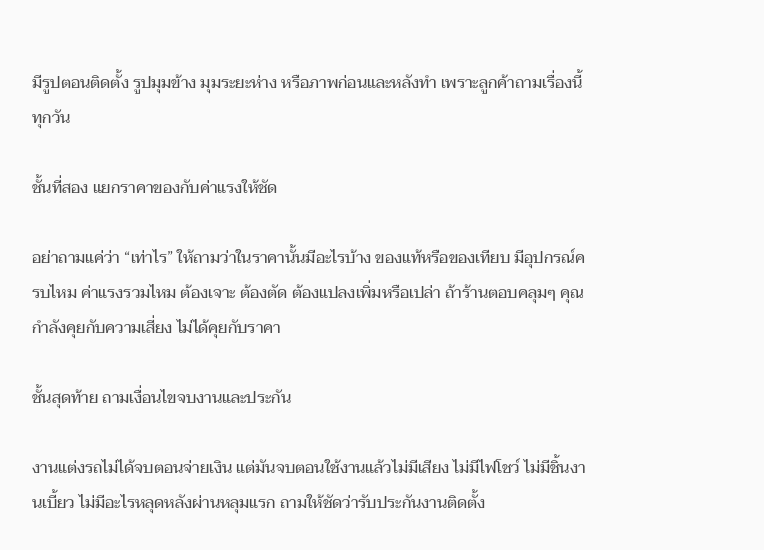มีรูปตอนติดตั้ง รูปมุมข้าง มุมระยะห่าง หรือภาพก่อนและหลังทำ เพราะลูกค้าถามเรื่องนี้ทุกวัน

ชั้นที่สอง แยกราคาของกับค่าแรงให้ชัด

อย่าถามแค่ว่า “เท่าไร” ให้ถามว่าในราคานั้นมีอะไรบ้าง ของแท้หรือของเทียบ มีอุปกรณ์ครบไหม ค่าแรงรวมไหม ต้องเจาะ ต้องตัด ต้องแปลงเพิ่มหรือเปล่า ถ้าร้านตอบคลุมๆ คุณกำลังคุยกับความเสี่ยง ไม่ได้คุยกับราคา

ชั้นสุดท้าย ถามเงื่อนไขจบงานและประกัน

งานแต่งรถไม่ได้จบตอนจ่ายเงิน แต่มันจบตอนใช้งานแล้วไม่มีเสียง ไม่มีไฟโชว์ ไม่มีชิ้นงานเบี้ยว ไม่มีอะไรหลุดหลังผ่านหลุมแรก ถามให้ชัดว่ารับประกันงานติดตั้ง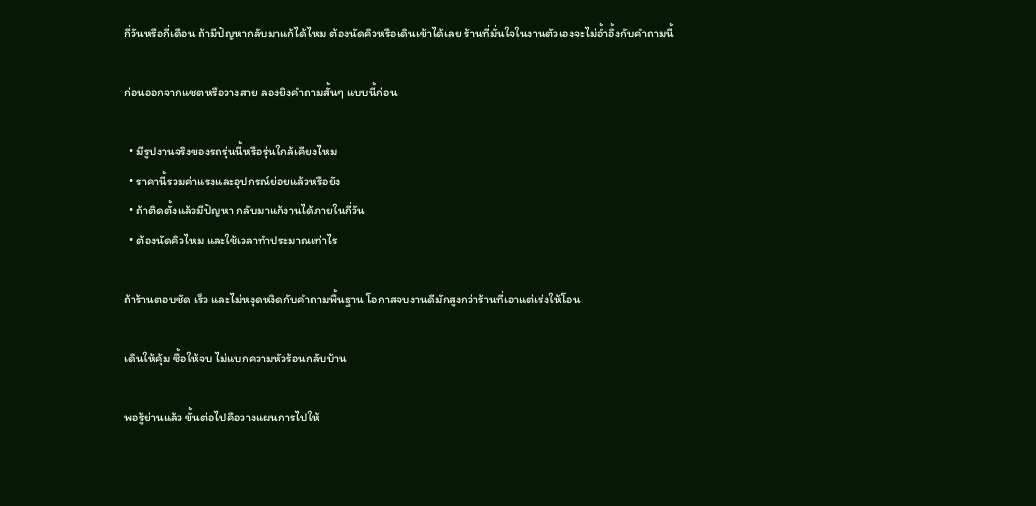กี่วันหรือกี่เดือน ถ้ามีปัญหากลับมาแก้ได้ไหม ต้องนัดคิวหรือเดินเข้าได้เลย ร้านที่มั่นใจในงานตัวเองจะไม่อ้ำอึ้งกับคำถามนี้

ก่อนออกจากแชตหรือวางสาย ลองยิงคำถามสั้นๆ แบบนี้ก่อน

  • มีรูปงานจริงของรถรุ่นนี้หรือรุ่นใกล้เคียงไหม
  • ราคานี้รวมค่าแรงและอุปกรณ์ย่อยแล้วหรือยัง
  • ถ้าติดตั้งแล้วมีปัญหา กลับมาแก้งานได้ภายในกี่วัน
  • ต้องนัดคิวไหม และใช้เวลาทำประมาณเท่าไร

ถ้าร้านตอบชัด เร็ว และไม่หงุดหงิดกับคำถามพื้นฐาน โอกาสจบงานดีมักสูงกว่าร้านที่เอาแต่เร่งให้โอน

เดินให้คุ้ม ซื้อให้จบ ไม่แบกความหัวร้อนกลับบ้าน

พอรู้ย่านแล้ว ขั้นต่อไปคือวางแผนการไปให้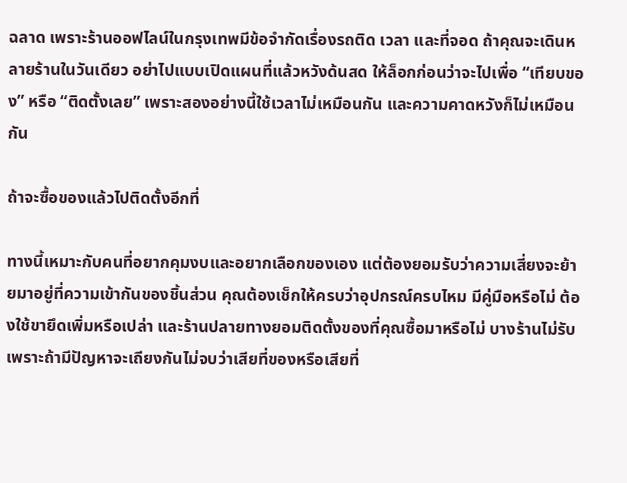ฉลาด เพราะร้านออฟไลน์ในกรุงเทพมีข้อจำกัดเรื่องรถติด เวลา และที่จอด ถ้าคุณจะเดินหลายร้านในวันเดียว อย่าไปแบบเปิดแผนที่แล้วหวังด้นสด ให้ล็อกก่อนว่าจะไปเพื่อ “เทียบของ” หรือ “ติดตั้งเลย” เพราะสองอย่างนี้ใช้เวลาไม่เหมือนกัน และความคาดหวังก็ไม่เหมือนกัน

ถ้าจะซื้อของแล้วไปติดตั้งอีกที่

ทางนี้เหมาะกับคนที่อยากคุมงบและอยากเลือกของเอง แต่ต้องยอมรับว่าความเสี่ยงจะย้ายมาอยู่ที่ความเข้ากันของชิ้นส่วน คุณต้องเช็กให้ครบว่าอุปกรณ์ครบไหม มีคู่มือหรือไม่ ต้องใช้ขายึดเพิ่มหรือเปล่า และร้านปลายทางยอมติดตั้งของที่คุณซื้อมาหรือไม่ บางร้านไม่รับ เพราะถ้ามีปัญหาจะเถียงกันไม่จบว่าเสียที่ของหรือเสียที่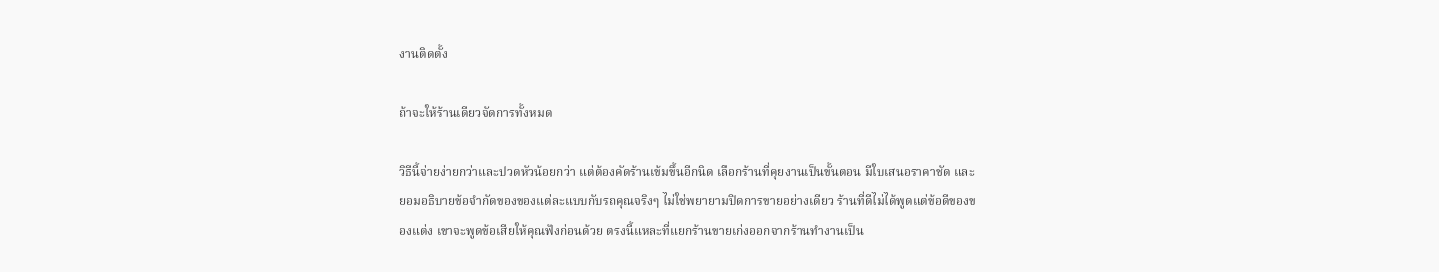งานติดตั้ง

ถ้าจะให้ร้านเดียวจัดการทั้งหมด

วิธีนี้จ่ายง่ายกว่าและปวดหัวน้อยกว่า แต่ต้องคัดร้านเข้มขึ้นอีกนิด เลือกร้านที่คุยงานเป็นขั้นตอน มีใบเสนอราคาชัด และยอมอธิบายข้อจำกัดของของแต่ละแบบกับรถคุณจริงๆ ไม่ใช่พยายามปิดการขายอย่างเดียว ร้านที่ดีไม่ได้พูดแต่ข้อดีของของแต่ง เขาจะพูดข้อเสียให้คุณฟังก่อนด้วย ตรงนี้แหละที่แยกร้านขายเก่งออกจากร้านทำงานเป็น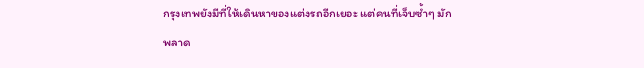กรุงเทพยังมีที่ให้เดินหาของแต่งรถอีกเยอะ แต่คนที่เจ็บซ้ำๆ มักพลาด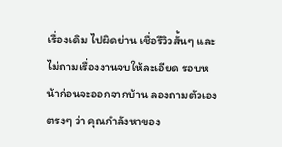เรื่องเดิม ไปผิดย่าน เชื่อรีวิวสั้นๆ และไม่ถามเรื่องงานจบให้ละเอียด รอบหน้าก่อนจะออกจากบ้าน ลองถามตัวเองตรงๆ ว่า คุณกำลังหาของ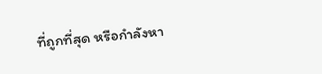ที่ถูกที่สุด หรือกำลังหา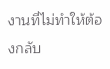งานที่ไม่ทำให้ต้องกลับ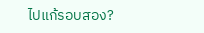ไปแก้รอบสอง?